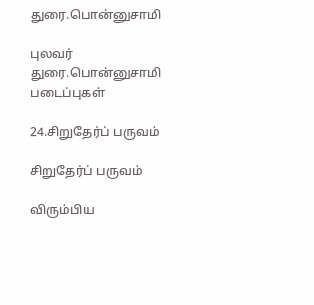துரை.பொன்னுசாமி

புலவர் துரை.பொன்னுசாமி படைப்புகள்

24.சிறுதேர்ப் பருவம்

சிறுதேர்ப் பருவம்

விரும்பிய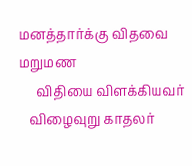மனத்தார்க்கு விதவை மறுமண
     விதியை விளக்கியவர்
   விழைவுறு காதலர்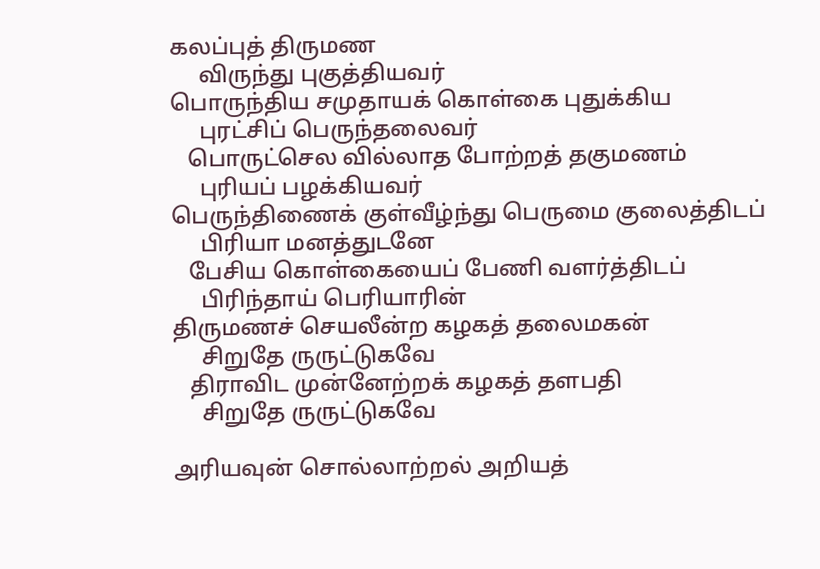கலப்புத் திருமண
     விருந்து புகுத்தியவர்
பொருந்திய சமுதாயக் கொள்கை புதுக்கிய
     புரட்சிப் பெருந்தலைவர்
   பொருட்செல வில்லாத போற்றத் தகுமணம்
     புரியப் பழக்கியவர்
பெருந்திணைக் குள்வீழ்ந்து பெருமை குலைத்திடப்
     பிரியா மனத்துடனே
   பேசிய கொள்கையைப் பேணி வளர்த்திடப்
     பிரிந்தாய் பெரியாரின்
திருமணச் செயலீன்ற கழகத் தலைமகன்
     சிறுதே ருருட்டுகவே
   திராவிட முன்னேற்றக் கழகத் தளபதி
     சிறுதே ருருட்டுகவே

அரியவுன் சொல்லாற்றல் அறியத்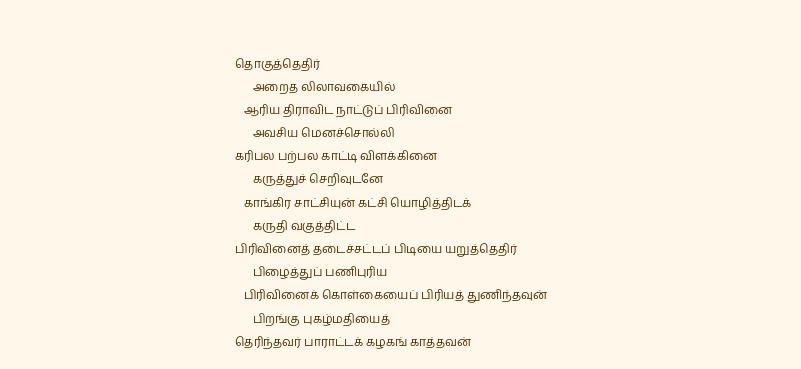தொகுத்தெதிர்
      அறைத லிலாவகையில்
   ஆரிய திராவிட நாட்டுப் பிரிவினை
      அவசிய மெனச்சொல்லி
கரிபல பற்பல காட்டி விளக்கினை
      கருத்துச் செறிவுடனே
   காங்கிர சாட்சியுன் கட்சி யொழித்திடக்
      கருதி வகுத்திட்ட
பிரிவினைத் தடைச்சட்டப் பிடியை யறுத்தெதிர்
      பிழைத்துப் பணிபுரிய
   பிரிவினைக் கொள்கையைப் பிரியத் துணிந்தவுன்
      பிறங்கு புகழ்மதியைத்
தெரிந்தவர் பாராட்டக் கழகங் காத்தவன்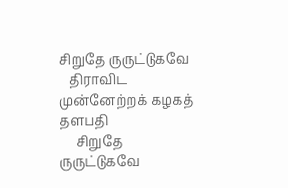சிறுதே ருருட்டுகவே
   திராவிட முன்னேற்றக் கழகத் தளபதி
     சிறுதே ருருட்டுகவே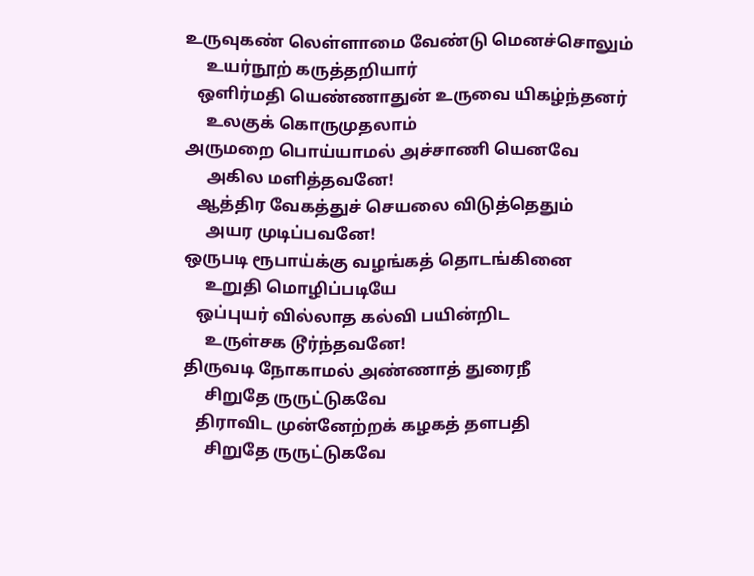உருவுகண் லெள்ளாமை வேண்டு மெனச்சொலும்
     உயர்நூற் கருத்தறியார்
   ஒளிர்மதி யெண்ணாதுன் உருவை யிகழ்ந்தனர்
     உலகுக் கொருமுதலாம்
அருமறை பொய்யாமல் அச்சாணி யெனவே
     அகில மளித்தவனே!
   ஆத்திர வேகத்துச் செயலை விடுத்தெதும்
     அயர முடிப்பவனே!
ஒருபடி ரூபாய்க்கு வழங்கத் தொடங்கினை
     உறுதி மொழிப்படியே
   ஒப்புயர் வில்லாத கல்வி பயின்றிட
     உருள்சக டூர்ந்தவனே!
திருவடி நோகாமல் அண்ணாத் துரைநீ
     சிறுதே ருருட்டுகவே
   திராவிட முன்னேற்றக் கழகத் தளபதி
     சிறுதே ருருட்டுகவே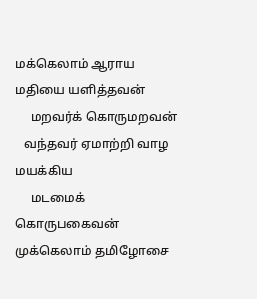மக்கெலாம் ஆராய மதியை யளித்தவன்
     மறவர்க் கொருமறவன்
   வந்தவர் ஏமாற்றி வாழ மயக்கிய
     மடமைக் கொருபகைவன்
முக்கெலாம் தமிழோசை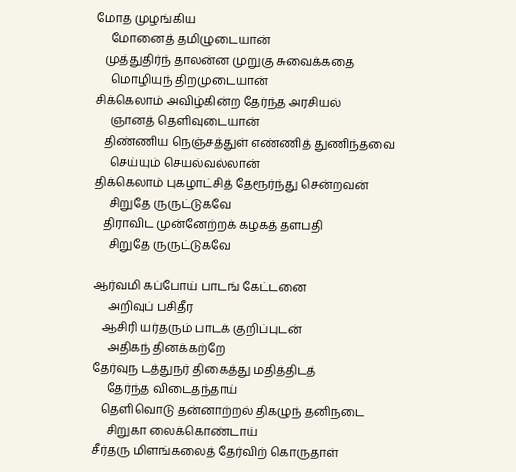மோத முழங்கிய
     மோனைத் தமிழுடையான்
   முத்துதிர்ந் தாலன்ன முறுகு சுவைக்கதை
     மொழியுந் திறமுடையான்
சிக்கெலாம் அவிழ்கின்ற தேர்ந்த அரசியல்
     ஞானத் தெளிவுடையான்
   திண்ணிய நெஞ்சத்துள் எண்ணித் துணிந்தவை
     செய்யும் செயல்வல்லான்
திக்கெலாம் புகழாட்சித் தேரூர்ந்து சென்றவன்
     சிறுதே ருருட்டுகவே
   திராவிட முன்னேற்றக் கழகத் தளபதி
     சிறுதே ருருட்டுகவே

ஆர்வமி கப்போய் பாடங் கேட்டனை
     அறிவுப் பசிதீர
   ஆசிரி யர்தரும் பாடக் குறிப்புடன்
     அதிகந் தினக்கற்றே
தேர்வுந டத்துநர் திகைத்து மதித்திடத்
     தேர்ந்த விடைதந்தாய்
   தெளிவொடு தன்னாற்றல் திகழுந் தனிநடை
     சிறுகா லைக்கொண்டாய்
சீர்தரு மிளங்கலைத் தேர்விற் கொருதாள்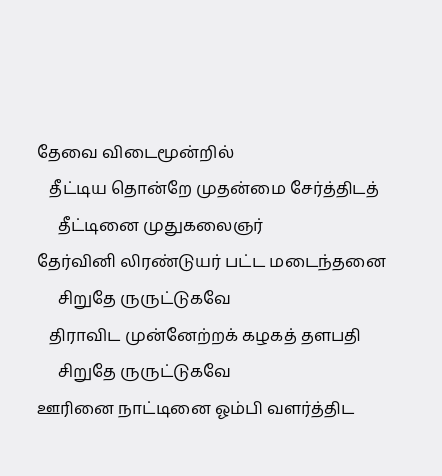தேவை விடைமூன்றில்
   தீட்டிய தொன்றே முதன்மை சேர்த்திடத்
     தீட்டினை முதுகலைஞர்
தேர்வினி லிரண்டுயர் பட்ட மடைந்தனை
     சிறுதே ருருட்டுகவே
   திராவிட முன்னேற்றக் கழகத் தளபதி
     சிறுதே ருருட்டுகவே
ஊரினை நாட்டினை ஓம்பி வளர்த்திட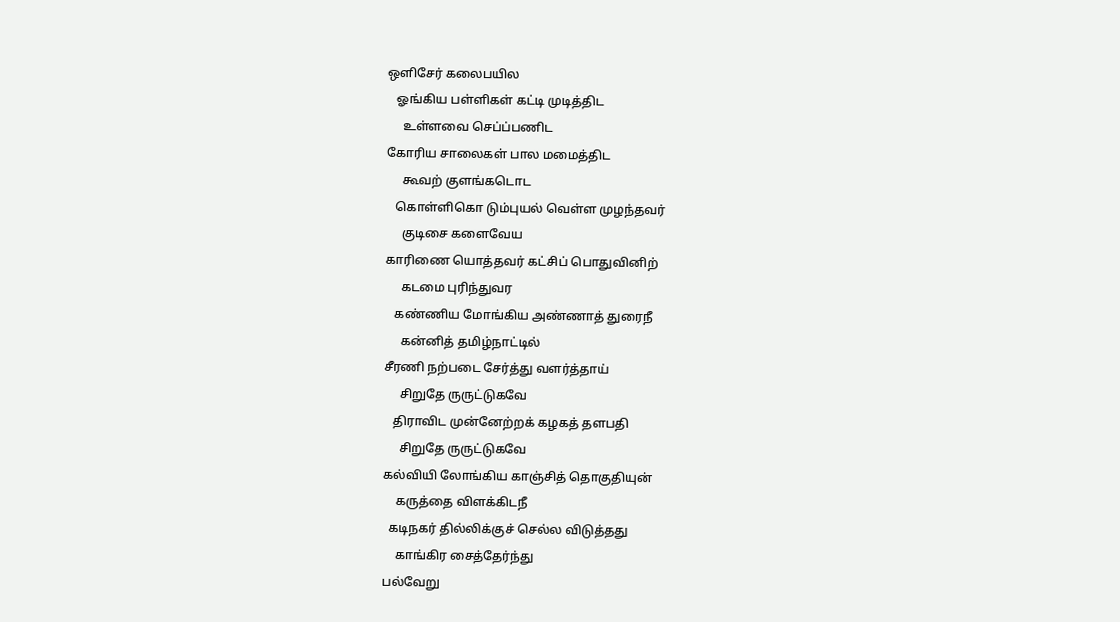ஒளிசேர் கலைபயில
   ஓங்கிய பள்ளிகள் கட்டி முடித்திட
     உள்ளவை செப்ப்பணிட
கோரிய சாலைகள் பால மமைத்திட
     கூவற் குளங்கடொட
   கொள்ளிகொ டும்புயல் வெள்ள முழந்தவர்
     குடிசை களைவேய
காரிணை யொத்தவர் கட்சிப் பொதுவினிற்
     கடமை புரிந்துவர
   கண்ணிய மோங்கிய அண்ணாத் துரைநீ
     கன்னித் தமிழ்நாட்டில்
சீரணி நற்படை சேர்த்து வளர்த்தாய்
     சிறுதே ருருட்டுகவே
   திராவிட முன்னேற்றக் கழகத் தளபதி
     சிறுதே ருருட்டுகவே
கல்வியி லோங்கிய காஞ்சித் தொகுதியுன்
    கருத்தை விளக்கிடநீ
  கடிநகர் தில்லிக்குச் செல்ல விடுத்தது
    காங்கிர சைத்தேர்ந்து
பல்வேறு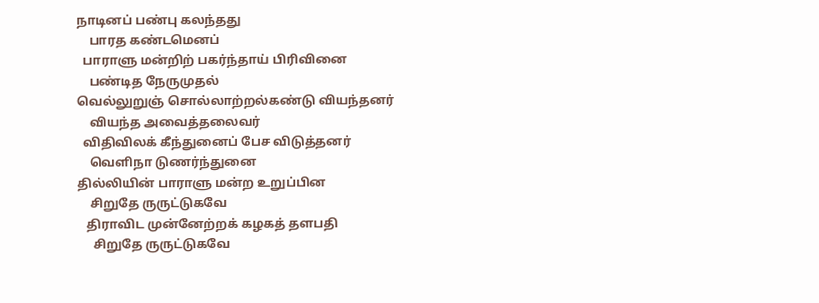நாடினப் பண்பு கலந்தது
    பாரத கண்டமெனப்
  பாராளு மன்றிற் பகர்ந்தாய் பிரிவினை
    பண்டித நேருமுதல்
வெல்லுறுஞ் சொல்லாற்றல்கண்டு வியந்தனர்
    வியந்த அவைத்தலைவர்
  விதிவிலக் கீந்துனைப் பேச விடுத்தனர்
    வெளிநா டுணர்ந்துனை
தில்லியின் பாராளு மன்ற உறுப்பின
    சிறுதே ருருட்டுகவே
   திராவிட முன்னேற்றக் கழகத் தளபதி
     சிறுதே ருருட்டுகவே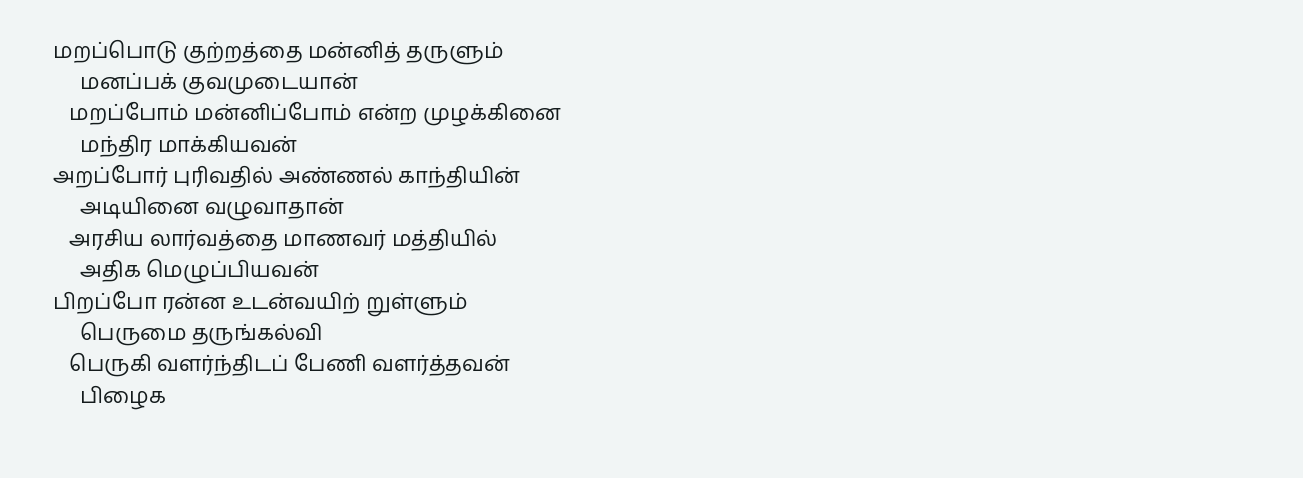மறப்பொடு குற்றத்தை மன்னித் தருளும்
     மனப்பக் குவமுடையான்
   மறப்போம் மன்னிப்போம் என்ற முழக்கினை
     மந்திர மாக்கியவன்
அறப்போர் புரிவதில் அண்ணல் காந்தியின்
     அடியினை வழுவாதான்
   அரசிய லார்வத்தை மாணவர் மத்தியில்
     அதிக மெழுப்பியவன்
பிறப்போ ரன்ன உடன்வயிற் றுள்ளும்
     பெருமை தருங்கல்வி
   பெருகி வளர்ந்திடப் பேணி வளர்த்தவன்
     பிழைக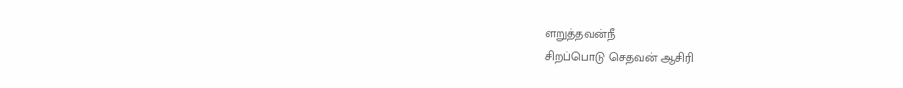ளறுத்தவன்நீ
சிறப்பொடு செதவன் ஆசிரி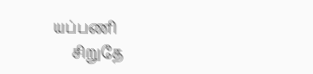யப்பணி
     சிறுதே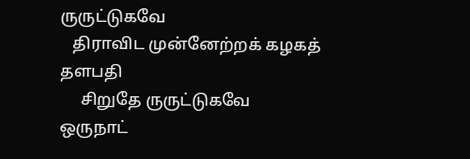ருருட்டுகவே
   திராவிட முன்னேற்றக் கழகத் தளபதி
     சிறுதே ருருட்டுகவே
ஒருநாட்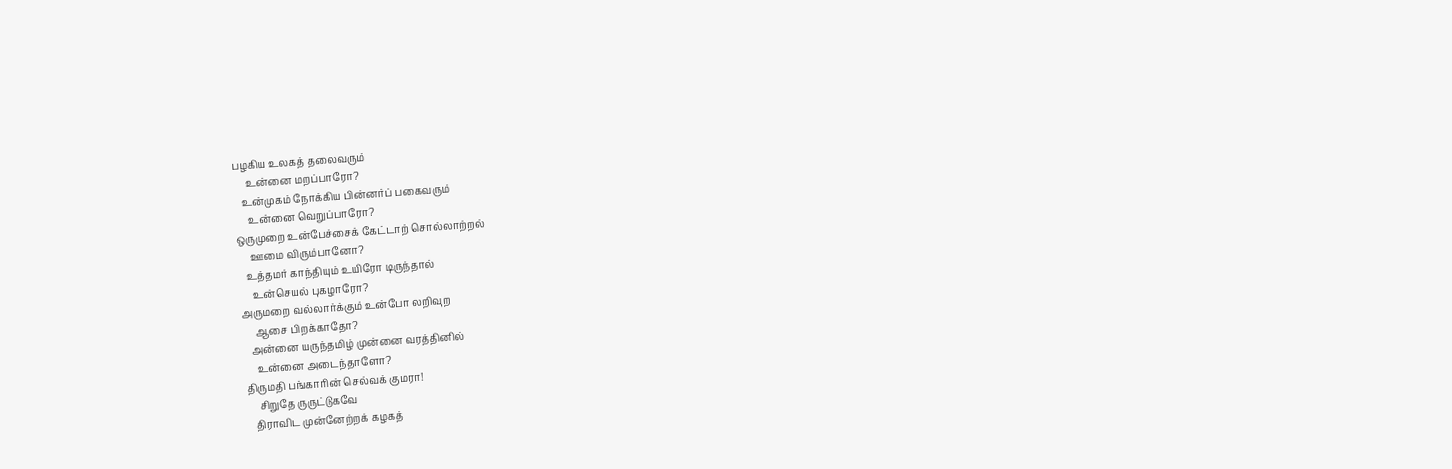பழகிய உலகத் தலைவரும்
     உன்னை மறப்பாரோ?
   உன்முகம் நோக்கிய பின்னர்ப் பகைவரும்
     உன்னை வெறுப்பாரோ?
ஒருமுறை உன்பேச்சைக் கேட்டாற் சொல்லாற்றல்
     ஊமை விரும்பானோ?
   உத்தமர் காந்தியும் உயிரோ டிருந்தால்
     உன்செயல் புகழாரோ?
அருமறை வல்லார்க்கும் உன்போ லறிவுற
     ஆசை பிறக்காதோ?
   அன்னை யருந்தமிழ் முன்னை வரத்தினில்
     உன்னை அடைந்தாளோ?
திருமதி பங்காரின் செல்வக் குமரா!
     சிறுதே ருருட்டுகவே
   திராவிட முன்னேற்றக் கழகத்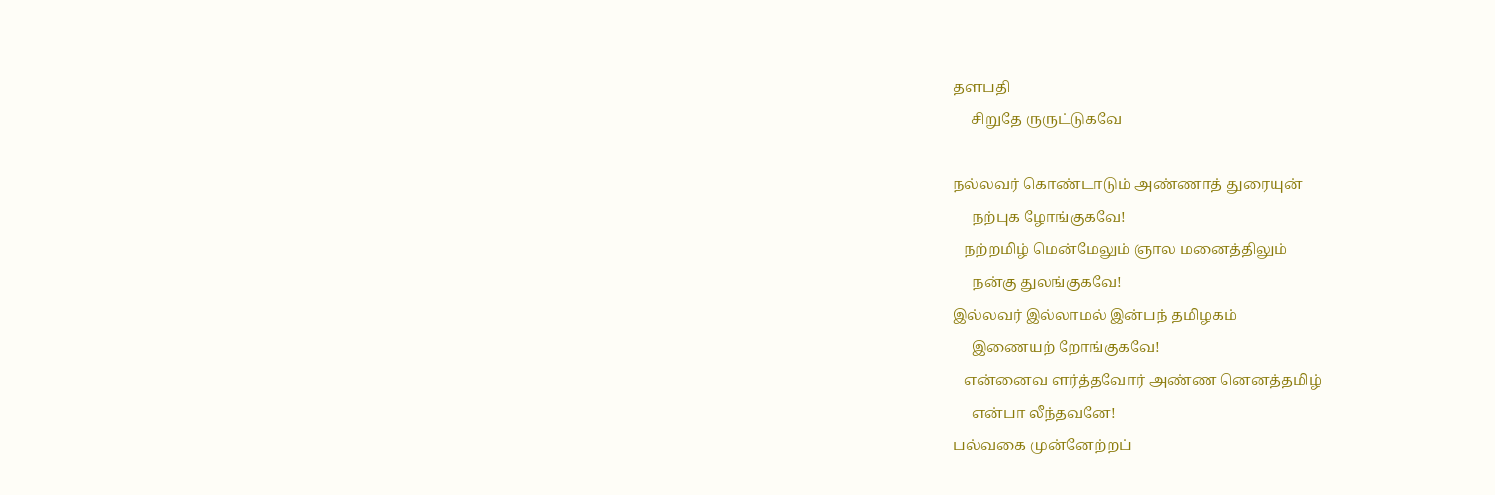தளபதி
     சிறுதே ருருட்டுகவே

நல்லவர் கொண்டாடும் அண்ணாத் துரையுன்
     நற்புக ழோங்குகவே!
   நற்றமிழ் மென்மேலும் ஞால மனைத்திலும்
     நன்கு துலங்குகவே!
இல்லவர் இல்லாமல் இன்பந் தமிழகம்
     இணையற் றோங்குகவே!
   என்னைவ ளர்த்தவோர் அண்ண னெனத்தமிழ்
     என்பா லீந்தவனே!
பல்வகை முன்னேற்றப்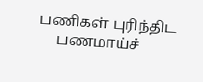பணிகள் புரிந்திட
     பணமாய்ச்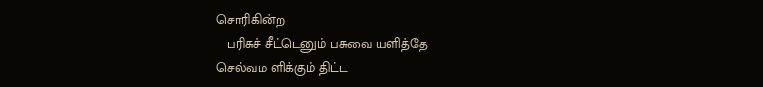சொரிகின்ற
   பரிசுச் சீட்டெனும் பசுவை யளித்தே
செல்வம ளிக்கும் திட்ட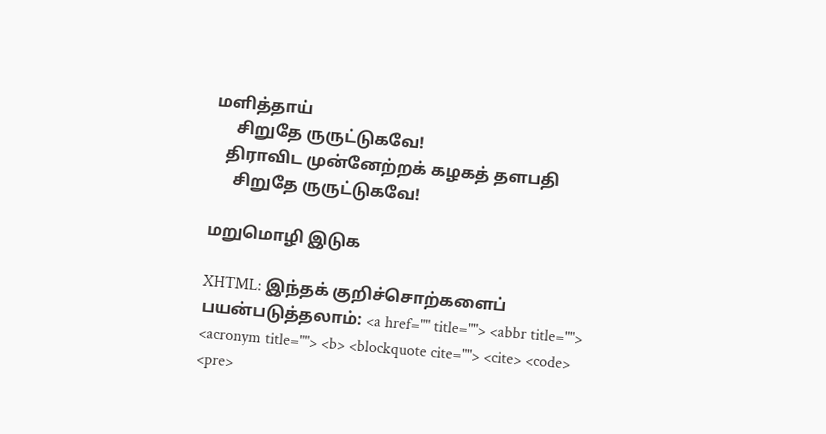மளித்தாய்
     சிறுதே ருருட்டுகவே!
   திராவிட முன்னேற்றக் கழகத் தளபதி
     சிறுதே ருருட்டுகவே!

மறுமொழி இடுக

XHTML: இந்தக் குறிச்சொற்களைப் பயன்படுத்தலாம்: <a href="" title=""> <abbr title=""> <acronym title=""> <b> <blockquote cite=""> <cite> <code> <pre>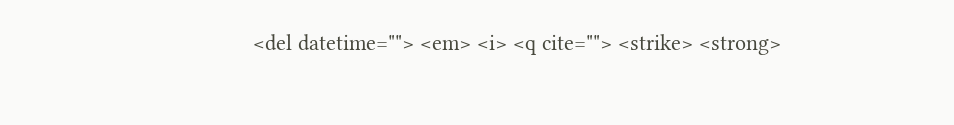<del datetime=""> <em> <i> <q cite=""> <strike> <strong>